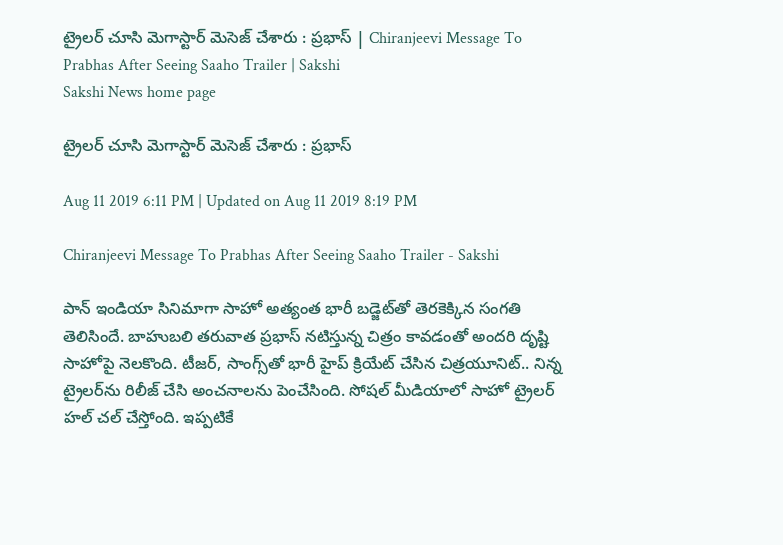ట్రైలర్‌ చూసి మెగాస్టార్‌ మెసెజ్‌ చేశారు : ప్రభాస్‌ | Chiranjeevi Message To Prabhas After Seeing Saaho Trailer | Sakshi
Sakshi News home page

ట్రైలర్‌ చూసి మెగాస్టార్‌ మెసెజ్‌ చేశారు : ప్రభాస్‌

Aug 11 2019 6:11 PM | Updated on Aug 11 2019 8:19 PM

Chiranjeevi Message To Prabhas After Seeing Saaho Trailer - Sakshi

పాన్‌ ఇండియా సినిమాగా సాహో అత్యంత భారీ బడ్జెట్‌తో తెరకెక్కిన సంగతి తెలిసిందే. బాహుబలి తరువాత ప్రభాస్‌ నటిస్తున్న చిత్రం కావడంతో అందరి దృష్టి సాహోపై నెలకొంది. టీజర్‌, సాంగ్స్‌తో భారీ హైప్‌ క్రియేట్‌ చేసిన చిత్రయూనిట్‌.. నిన్న ట్రైలర్‌ను రిలీజ్‌ చేసి అంచనాలను పెంచేసింది. సోషల్‌ మీడియాలో సాహో ట్రైలర్‌ హల్‌ చల్‌ చేస్తోంది. ఇప్పటికే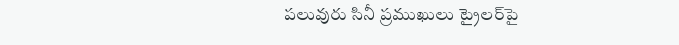పలువురు సినీ ప్రముఖులు ట్రైలర్‌పై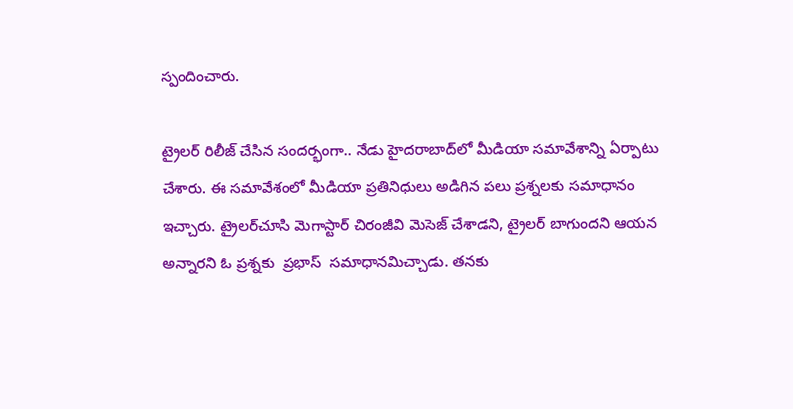స్పందించారు.

ట్రైలర్‌ రిలీజ్‌ చేసిన సందర్భంగా.. నేడు హైదరాబాద్‌లో మీడియా సమావేశాన్ని ఏర్పాటు చేశారు. ఈ సమావేశంలో మీడియా ప్రతినిధులు అడిగిన పలు ప్రశ్నలకు సమాధానం ఇచ్చారు. ట్రైలర్‌చూసి మెగాస్టార్‌ చిరంజీవి మెసెజ్‌ చేశాడని, ట్రైలర్‌ బాగుందని ఆయన అన్నారని ఓ ప్రశ్నకు  ప్రభాస్‌  సమాధానమిచ్చాడు. తనకు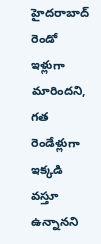హైదరాబాద్‌ రెండో ఇళ్లుగా మారిందని, గత రెండేళ్లుగా ఇక్కడి వస్తూ ఉన్నానని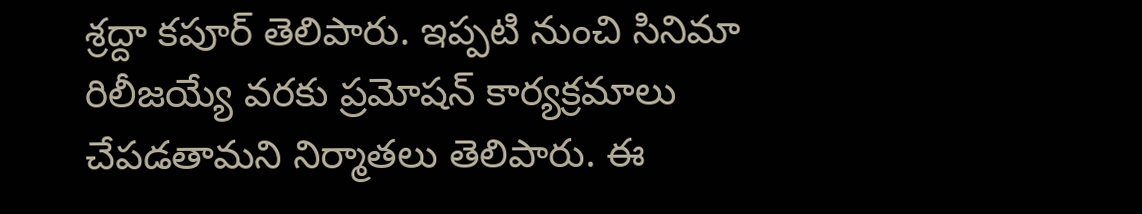శ్రద్దా కపూర్‌ తెలిపారు. ఇప్పటి నుంచి సినిమా రిలీజయ్యే వరకు ప్రమోషన్‌ కార్యక్రమాలు చేపడతామని నిర్మాతలు తెలిపారు. ఈ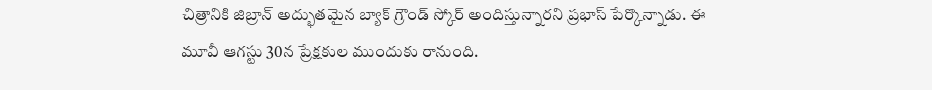చిత్రానికి జిబ్రాన్‌ అద్భుతమైన బ్యాక్‌ గ్రౌండ్‌ స్కోర్‌ అందిస్తున్నారని ప్రభాస్‌ పేర్కొన్నాడు. ఈ మూవీ ఆగస్టు 30న ప్రేక్షకుల ముందుకు రానుంది.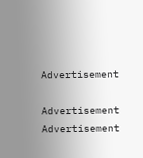Advertisement

Advertisement
Advertisement